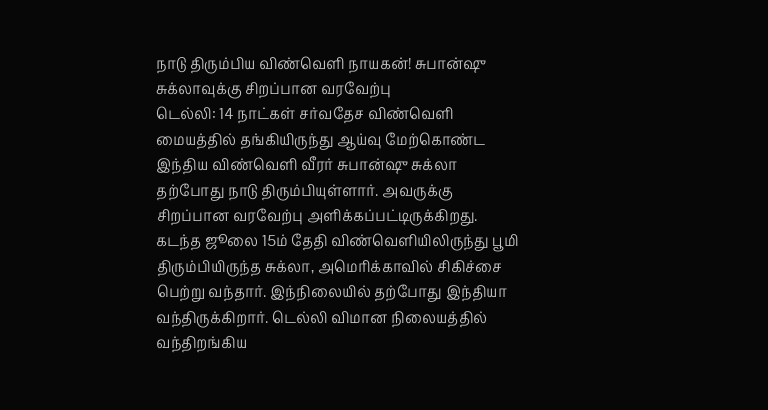நாடு திரும்பிய விண்வெளி நாயகன்! சுபான்ஷு சுக்லாவுக்கு சிறப்பான வரவேற்பு
டெல்லி: 14 நாட்கள் சர்வதேச விண்வெளி மையத்தில் தங்கியிருந்து ஆய்வு மேற்கொண்ட இந்திய விண்வெளி வீரர் சுபான்ஷு சுக்லா தற்போது நாடு திரும்பியுள்ளார். அவருக்கு சிறப்பான வரவேற்பு அளிக்கப்பட்டிருக்கிறது.
கடந்த ஜூலை 15ம் தேதி விண்வெளியிலிருந்து பூமி திரும்பியிருந்த சுக்லா, அமெரிக்காவில் சிகிச்சை பெற்று வந்தார். இந்நிலையில் தற்போது இந்தியா வந்திருக்கிறார். டெல்லி விமான நிலையத்தில் வந்திறங்கிய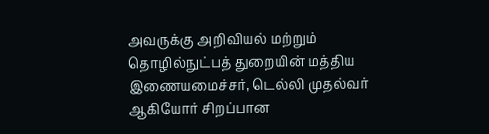அவருக்கு அறிவியல் மற்றும் தொழில்நுட்பத் துறையின் மத்திய இணையமைச்சர், டெல்லி முதல்வர் ஆகியோர் சிறப்பான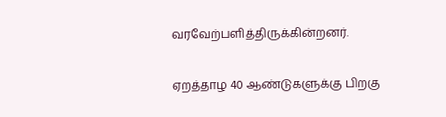வரவேற்பளித்திருக்கின்றனர்.

ஏறத்தாழ 40 ஆண்டுகளுக்கு பிறகு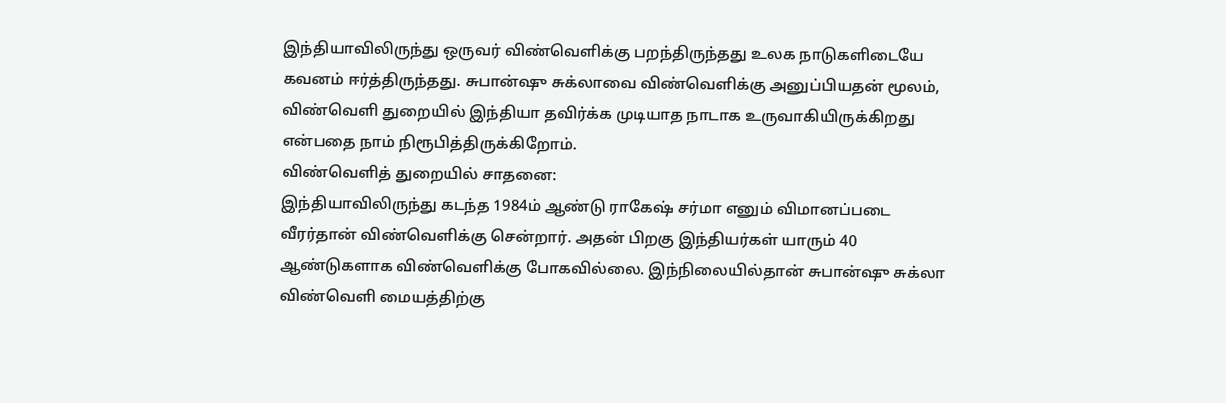இந்தியாவிலிருந்து ஒருவர் விண்வெளிக்கு பறந்திருந்தது உலக நாடுகளிடையே கவனம் ஈர்த்திருந்தது. சுபான்ஷு சுக்லாவை விண்வெளிக்கு அனுப்பியதன் மூலம், விண்வெளி துறையில் இந்தியா தவிர்க்க முடியாத நாடாக உருவாகியிருக்கிறது என்பதை நாம் நிரூபித்திருக்கிறோம்.
விண்வெளித் துறையில் சாதனை:
இந்தியாவிலிருந்து கடந்த 1984ம் ஆண்டு ராகேஷ் சர்மா எனும் விமானப்படை வீரர்தான் விண்வெளிக்கு சென்றார். அதன் பிறகு இந்தியர்கள் யாரும் 40 ஆண்டுகளாக விண்வெளிக்கு போகவில்லை. இந்நிலையில்தான் சுபான்ஷு சுக்லா விண்வெளி மையத்திற்கு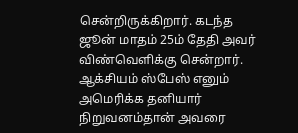சென்றிருக்கிறார். கடந்த ஜூன் மாதம் 25ம் தேதி அவர் விண்வெளிக்கு சென்றார். ஆக்சியம் ஸ்பேஸ் எனும் அமெரிக்க தனியார் நிறுவனம்தான் அவரை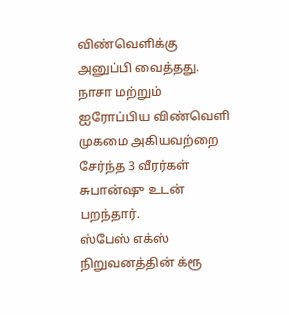விண்வெளிக்கு அனுப்பி வைத்தது. நாசா மற்றும் ஐரோப்பிய விண்வெளி முகமை அகியவற்றை சேர்ந்த 3 வீரர்கள் சுபான்ஷு உடன் பறந்தார்.
ஸ்பேஸ் எக்ஸ் நிறுவனத்தின் க்ரூ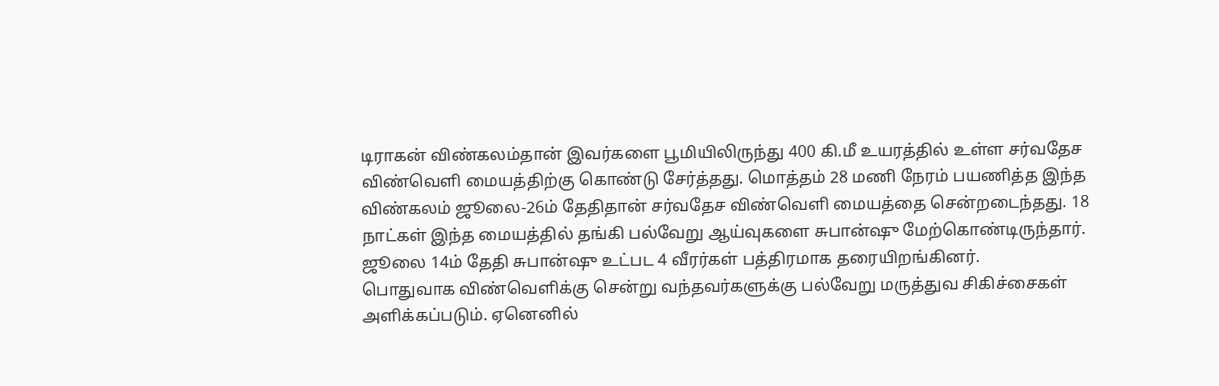டிராகன் விண்கலம்தான் இவர்களை பூமியிலிருந்து 400 கி.மீ உயரத்தில் உள்ள சர்வதேச விண்வெளி மையத்திற்கு கொண்டு சேர்த்தது. மொத்தம் 28 மணி நேரம் பயணித்த இந்த விண்கலம் ஜூலை-26ம் தேதிதான் சர்வதேச விண்வெளி மையத்தை சென்றடைந்தது. 18 நாட்கள் இந்த மையத்தில் தங்கி பல்வேறு ஆய்வுகளை சுபான்ஷு மேற்கொண்டிருந்தார். ஜூலை 14ம் தேதி சுபான்ஷு உட்பட 4 வீரர்கள் பத்திரமாக தரையிறங்கினர்.
பொதுவாக விண்வெளிக்கு சென்று வந்தவர்களுக்கு பல்வேறு மருத்துவ சிகிச்சைகள் அளிக்கப்படும். ஏனெனில்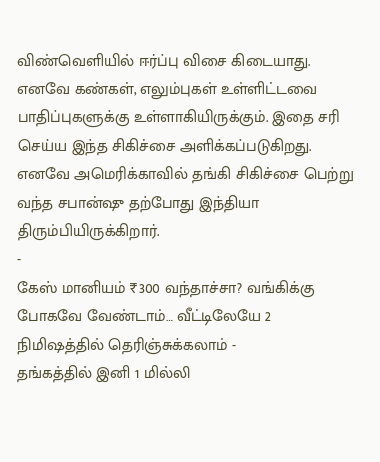விண்வெளியில் ஈர்ப்பு விசை கிடையாது. எனவே கண்கள், எலும்புகள் உள்ளிட்டவை பாதிப்புகளுக்கு உள்ளாகியிருக்கும். இதை சரி செய்ய இந்த சிகிச்சை அளிக்கப்படுகிறது. எனவே அமெரிக்காவில் தங்கி சிகிச்சை பெற்று வந்த சபான்ஷு தற்போது இந்தியா திரும்பியிருக்கிறார்.
-
கேஸ் மானியம் ₹300 வந்தாச்சா? வங்கிக்கு போகவே வேண்டாம்… வீட்டிலேயே 2 நிமிஷத்தில் தெரிஞ்சுக்கலாம் -
தங்கத்தில் இனி 1 மில்லி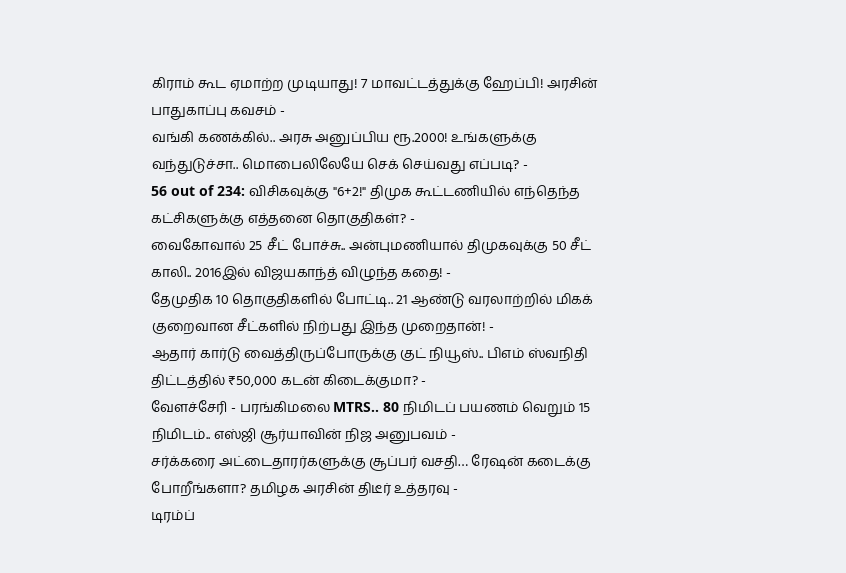கிராம் கூட ஏமாற்ற முடியாது! 7 மாவட்டத்துக்கு ஹேப்பி! அரசின் பாதுகாப்பு கவசம் -
வங்கி கணக்கில்.. அரசு அனுப்பிய ரூ.2000! உங்களுக்கு வந்துடுச்சா.. மொபைலிலேயே செக் செய்வது எப்படி? -
56 out of 234: விசிகவுக்கு "6+2!" திமுக கூட்டணியில் எந்தெந்த கட்சிகளுக்கு எத்தனை தொகுதிகள்? -
வைகோவால் 25 சீட் போச்சு.. அன்புமணியால் திமுகவுக்கு 50 சீட் காலி.. 2016இல் விஜயகாந்த் விழுந்த கதை! -
தேமுதிக 10 தொகுதிகளில் போட்டி.. 21 ஆண்டு வரலாற்றில் மிகக் குறைவான சீட்களில் நிற்பது இந்த முறைதான்! -
ஆதார் கார்டு வைத்திருப்போருக்கு குட் நியூஸ்.. பிஎம் ஸ்வநிதி திட்டத்தில் ₹50,000 கடன் கிடைக்குமா? -
வேளச்சேரி - பரங்கிமலை MTRS.. 80 நிமிடப் பயணம் வெறும் 15 நிமிடம்.. எஸ்ஜி சூர்யாவின் நிஜ அனுபவம் -
சர்க்கரை அட்டைதாரர்களுக்கு சூப்பர் வசதி… ரேஷன் கடைக்கு போறீங்களா? தமிழக அரசின் திடீர் உத்தரவு -
டிரம்ப்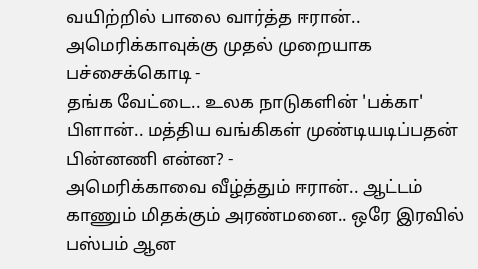வயிற்றில் பாலை வார்த்த ஈரான்.. அமெரிக்காவுக்கு முதல் முறையாக பச்சைக்கொடி -
தங்க வேட்டை.. உலக நாடுகளின் 'பக்கா' பிளான்.. மத்திய வங்கிகள் முண்டியடிப்பதன் பின்னணி என்ன? -
அமெரிக்காவை வீழ்த்தும் ஈரான்.. ஆட்டம் காணும் மிதக்கும் அரண்மனை.. ஒரே இரவில் பஸ்பம் ஆன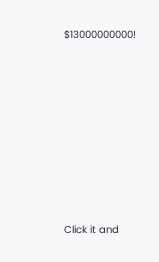$13000000000!












Click it and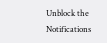Unblock the Notifications